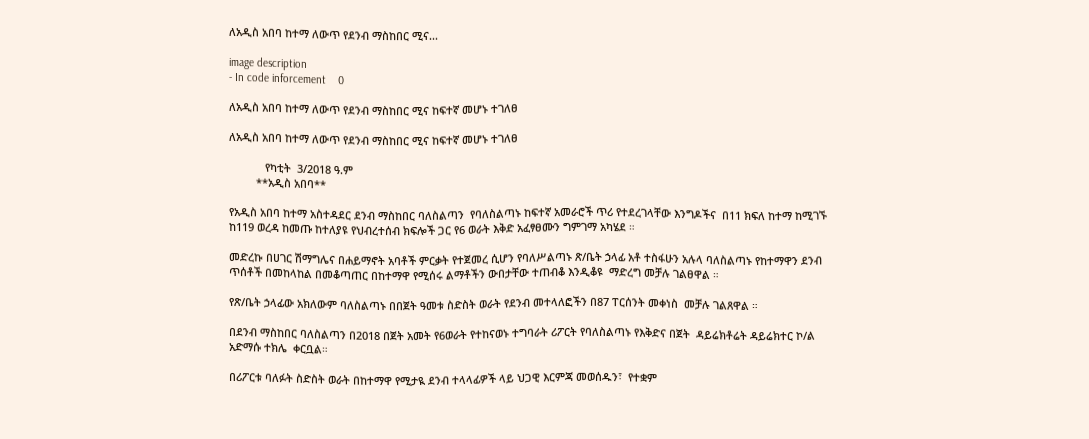ለአዲስ አበባ ከተማ ለውጥ የደንብ ማስከበር ሚና...

image description
- In code inforcement    0

ለአዲስ አበባ ከተማ ለውጥ የደንብ ማስከበር ሚና ከፍተኛ መሆኑ ተገለፀ

ለአዲስ አበባ ከተማ ለውጥ የደንብ ማስከበር ሚና ከፍተኛ መሆኑ ተገለፀ

            የካቲት  3/2018 ዓ.ም
         **አዲስ አበባ**

የአዲስ አበባ ከተማ አስተዳደር ደንብ ማስከበር ባለስልጣን  የባለስልጣኑ ከፍተኛ አመራሮች ጥሪ የተደረገላቸው እንግዶችና  በ11 ክፍለ ከተማ ከሚገኙ ከ119 ወረዳ ከመጡ ከተለያዩ የህብረተሰብ ክፍሎች ጋር የ6 ወራት እቅድ አፈፃፀሙን ግምገማ አካሄደ ።

መድረኩ በሀገር ሽማግሌና በሐይማኖት አባቶች ምርቃት የተጀመረ ሲሆን የባለሥልጣኑ ጽ/ቤት ኃላፊ አቶ ተስፋሁን አሉላ ባለስልጣኑ የከተማዋን ደንብ ጥሰቶች በመከላከል በመቆጣጠር በከተማዋ የሚሰሩ ልማቶችን ውበታቸው ተጠብቆ እንዲቆዩ  ማድረግ መቻሉ ገልፀዋል ።

የጽ/ቤት ኃላፊው አክለውም ባለስልጣኑ በበጀት ዓመቱ ስድስት ወራት የደንብ መተላለፎችን በ87 ፐርሰንት መቀነስ  መቻሉ ገልጸዋል ።

በደንብ ማስከበር ባለስልጣን በ2018 በጀት አመት የ6ወራት የተከናወኑ ተግባራት ሪፖርት የባለስልጣኑ የእቅድና በጀት  ዳይሬክቶሬት ዳይሬክተር ኮ/ል አድማሱ ተክሌ  ቀርቧል።

በሪፖርቱ ባለፉት ስድስት ወራት በከተማዋ የሚታዪ ደንብ ተላላፊዎች ላይ ህጋዊ እርምጃ መወሰዱን፣  የተቋም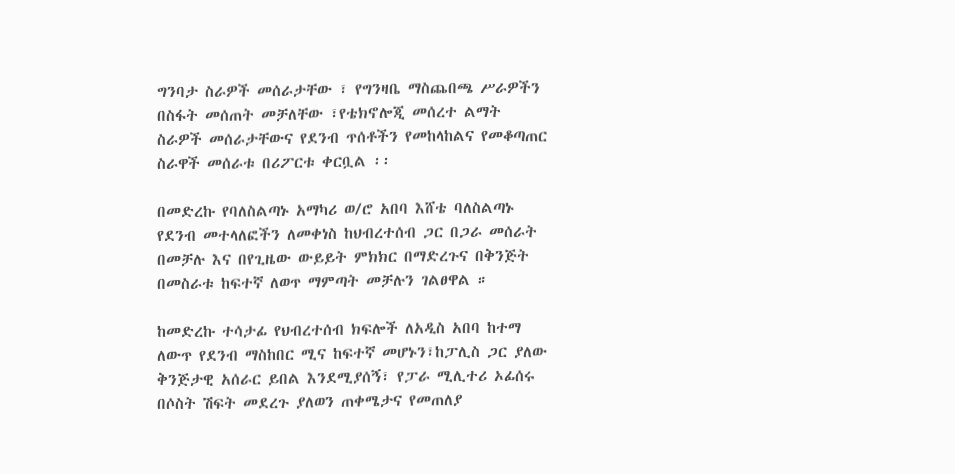ግንባታ ስራዎች መሰራታቸው ፣ የግንዛቤ ማስጨበጫ ሥራዎችን በስፋት መሰጠት መቻለቸው ፣የቴክኖሎጂ መሰረተ ልማት ስራዎች መሰራታቸውና የደንብ ጥሰቶችን የመከላከልና የመቆጣጠር ስራዋች መሰራቱ በሪፖርቱ ቀርቧል ፡፡

በመድረኩ የባለስልጣኑ አማካሪ ወ/ሮ አበባ እሸቴ ባለስልጣኑ የደንብ መተላለፎችን ለመቀነስ ከህብረተሰብ ጋር በጋራ መሰራት በመቻሉ እና በየጊዜው ውይይት ምክክር በማድረጉና በቅንጅት በመስራቱ ከፍተኛ ለወጥ ማምጣት መቻሉን ገልፀዋል ።

ከመድረኩ ተሳታፊ የህብረተሰብ ክፍሎች ለአዲስ አበባ ከተማ ለውጥ የደንብ ማስከበር ሚና ከፍተኛ መሆኑን፣ከፓሊስ ጋር ያለው ቅንጅታዊ አሰራር ይበል እንደሚያሰኝ፣ የፓራ ሚሊተሪ ኦፊሰሩ በሶስት ሽፍት መደረጉ ያለወን ጠቀሜታና የመጠለያ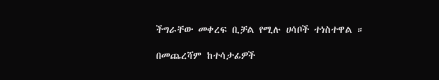ችግራቸው መቀረፍ ቢቻል የሚሉ ሀሳቦች ተነስተዋል ።

በመጨረሻም ከተሳታፊዎች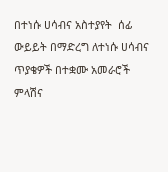በተነሱ ሀሳብና አስተያየት  ሰፊ ውይይት በማድረግ ለተነሱ ሀሳብና ጥያቄዎች በተቋሙ አመራሮች ምላሽና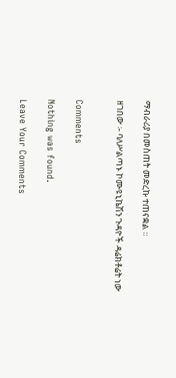ማብራሪያ በመስጠት መድረኩ ተጠናቋል ።

ዘገበው ፡- ባለሥልጣኑ ኮሙዩኒኬሽን ጉዳዮች ዳሬክቶሬት ነው


Comments

Nothing was found.

Leave Your Comments